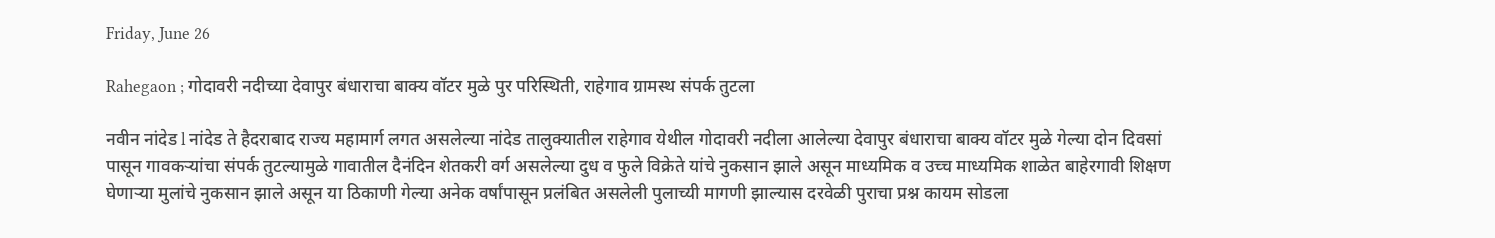Friday, June 26

Rahegaon ; गोदावरी नदीच्या देवापुर बंधाराचा बाक्य वॉटर मुळे पुर परिस्थिती, राहेगाव ग्रामस्थ संपर्क तुटला

नवीन नांदेड l नांदेड ते हैदराबाद राज्य महामार्ग लगत असलेल्या नांदेड तालुक्यातील राहेगाव येथील गोदावरी नदीला आलेल्या देवापुर बंधाराचा बाक्य वॉटर मुळे गेल्या दोन दिवसां पासून गावकऱ्यांचा संपर्क तुटल्यामुळे गावातील दैनंदिन शेतकरी वर्ग असलेल्या दुध व फुले विक्रेते यांचे नुकसान झाले असून माध्यमिक व उच्च माध्यमिक शाळेत बाहेरगावी शिक्षण घेणाऱ्या मुलांचे नुकसान झाले असून या ठिकाणी गेल्या अनेक वर्षांपासून प्रलंबित असलेली पुलाच्यी मागणी झाल्यास दरवेळी पुराचा प्रश्न कायम सोडला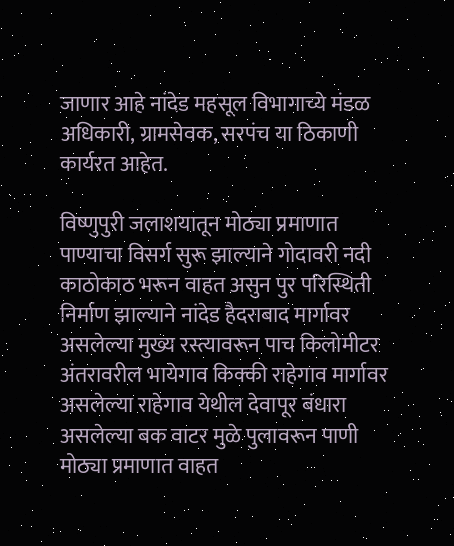जाणार आहे नांदेड महसूल विभागाच्ये मंडळ अधिकारी, ग्रामसेवक, सरपंच या ठिकाणी कार्यरत आहेत.

विष्णुपुरी जलाशयातून मोठ्या प्रमाणात पाण्याचा विसर्ग सुरू झाल्याने गोदावरी नदी काठोकाठ भरून वाहत असुन पुर परिस्थिती निर्माण झाल्याने नांदेड हैदराबाद मार्गावर असलेल्या मुख्य रस्त्यावरून पाच किलोमीटर अंतरावरील भायेगाव किक्की राहेगाव मार्गावर असलेल्या राहेगाव येथील देवापूर बंधारा असलेल्या बक वाटर मुळे पुलावरून पाणी मोठ्या प्रमाणात वाहत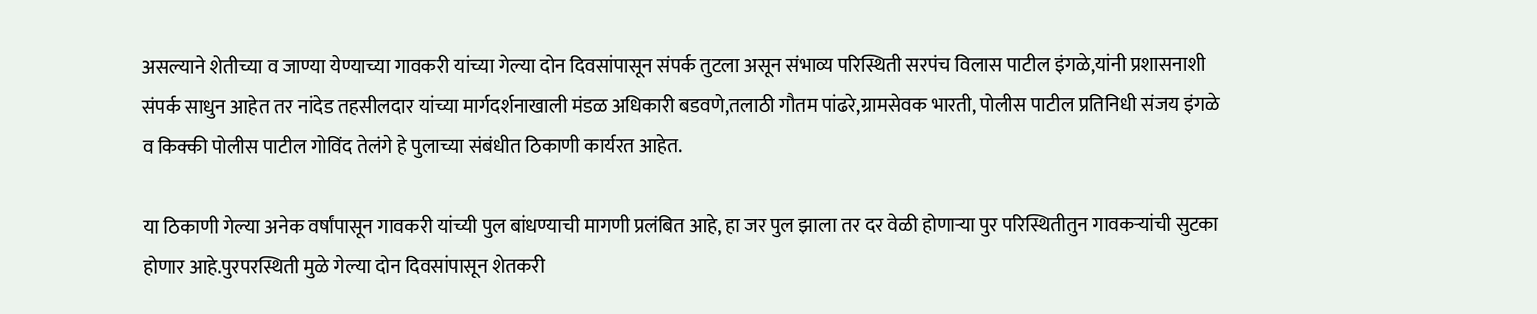असल्याने शेतीच्या व जाण्या येण्याच्या गावकरी यांच्या गेल्या दोन दिवसांपासून संपर्क तुटला असून संभाव्य परिस्थिती सरपंच विलास पाटील इंगळे,यांनी प्रशासनाशी संपर्क साधुन आहेत तर नांदेड तहसीलदार यांच्या मार्गदर्शनाखाली मंडळ अधिकारी बडवणे,तलाठी गौतम पांढरे,ग्रामसेवक भारती, पोलीस पाटील प्रतिनिधी संजय इंगळे व किक्की पोलीस पाटील गोविंद तेलंगे हे पुलाच्या संबंधीत ठिकाणी कार्यरत आहेत.

या ठिकाणी गेल्या अनेक वर्षांपासून गावकरी यांच्यी पुल बांधण्याची मागणी प्रलंबित आहे, हा जर पुल झाला तर दर वेळी होणाऱ्या पुर परिस्थितीतुन गावकऱ्यांची सुटका होणार आहे.पुरपरस्थिती मुळे गेल्या दोन दिवसांपासून शेतकरी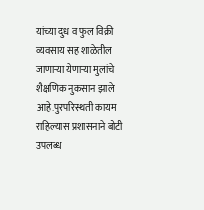यांच्या दुध व फुल विक्री व्यवसाय सह शाळेतील जाणाऱ्या येणाऱ्या मुलांचे शैक्षणिक नुकसान झाले आहे.पुरपरिस्थती कायम राहिल्यास प्रशासनाने बोटी उपलब्ध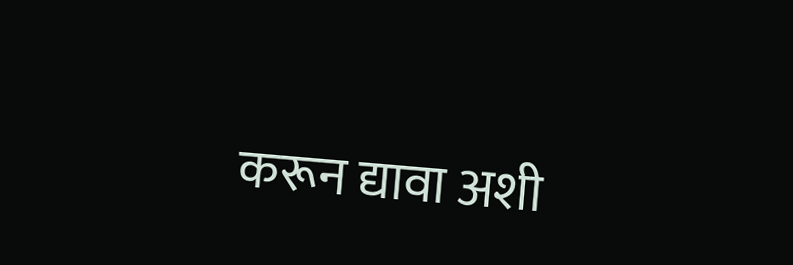करून द्यावा अशी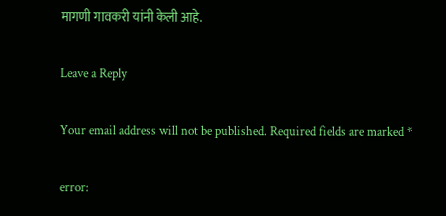मागणी गावकरी यांनी केली आहे.

Leave a Reply

Your email address will not be published. Required fields are marked *

error: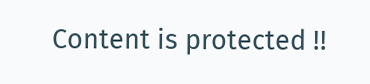Content is protected !!